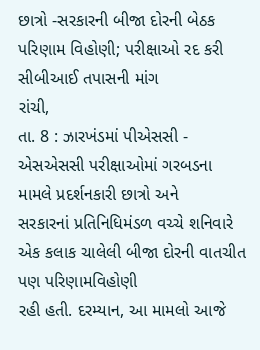છાત્રો -સરકારની બીજા દોરની બેઠક પરિણામ વિહોણી; પરીક્ષાઓ રદ કરી સીબીઆઈ તપાસની માંગ
રાંચી,
તા. 8 : ઝારખંડમાં પીએસસી - એસએસસી પરીક્ષાઓમાં ગરબડના મામલે પ્રદર્શનકારી છાત્રો અને
સરકારનાં પ્રતિનિધિમંડળ વચ્ચે શનિવારે એક કલાક ચાલેલી બીજા દોરની વાતચીત પણ પરિણામવિહોણી
રહી હતી. દરમ્યાન, આ મામલો આજે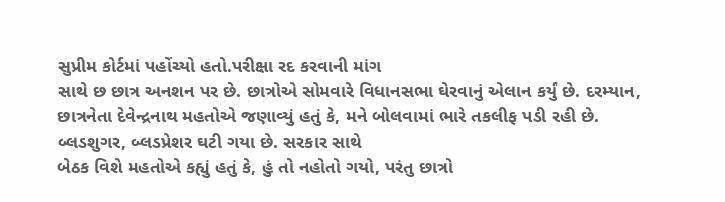સુપ્રીમ કોર્ટમાં પહોંચ્યો હતો.પરીક્ષા રદ કરવાની માંગ
સાથે છ છાત્ર અનશન પર છે. છાત્રોએ સોમવારે વિધાનસભા ઘેરવાનું એલાન કર્યું છે. દરમ્યાન,
છાત્રનેતા દેવેન્દ્રનાથ મહતોએ જણાવ્યું હતું કે, મને બોલવામાં ભારે તકલીફ પડી રહી છે.
બ્લડશુગર, બ્લડપ્રેશર ઘટી ગયા છે. સરકાર સાથે
બેઠક વિશે મહતોએ કહ્યું હતું કે, હું તો નહોતો ગયો, પરંતુ છાત્રો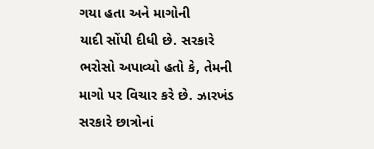ગયા હતા અને માગોની
યાદી સોંપી દીધી છે. સરકારે ભરોસો અપાવ્યો હતો કે, તેમની માગો પર વિચાર કરે છે. ઝારખંડ
સરકારે છાત્રોનાં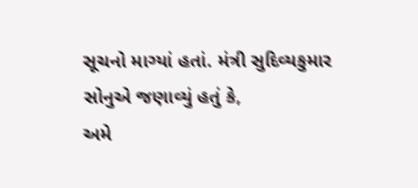સૂચનો માગ્યાં હતાં. મંત્રી સુદિવ્યકુમાર સોનુએ જણાવ્યું હતું કે,
અમે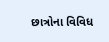છાત્રોના વિવિધ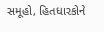સમૂહો, હિતધારકોને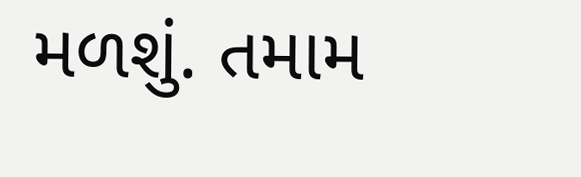મળશું. તમામ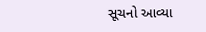સૂચનો આવ્યા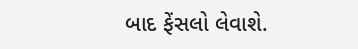બાદ ફેંસલો લેવાશે.